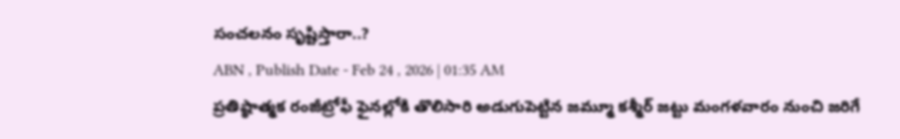సంచలనం సృష్టిస్తారా..?
ABN , Publish Date - Feb 24 , 2026 | 01:35 AM
ప్రతిష్ఠాత్మక రంజీట్రోఫీ ఫైనల్లోకి తొలిసారి అడుగుపెట్టిన జమ్మూ కశ్మీర్ జట్టు మంగళవారం నుంచి జరిగే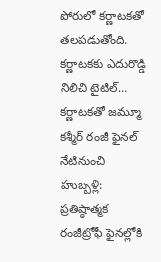పోరులో కర్ణాటకతో తలపడుతోంది. కర్ణాటకకు ఎదురొడ్డి నిలిచి టైటిల్...
కర్ణాటకతో జమ్మూ కశ్మీర్ రంజీ ఫైనల్ నేటినుంచి
హుబ్బళ్లి: ప్రతిష్ఠాత్మక రంజీట్రోఫీ ఫైనల్లోకి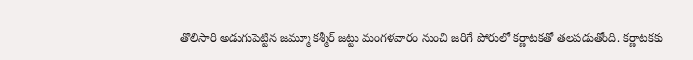తొలిసారి అడుగుపెట్టిన జమ్మూ కశ్మీర్ జట్టు మంగళవారం నుంచి జరిగే పోరులో కర్ణాటకతో తలపడుతోంది. కర్ణాటకకు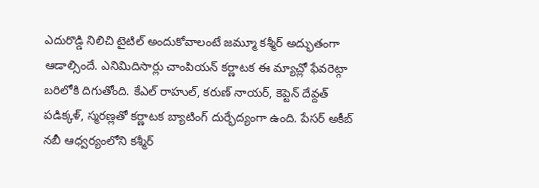ఎదురొడ్డి నిలిచి టైటిల్ అందుకోవాలంటే జమ్మూ కశ్మీర్ అద్భుతంగా ఆడాల్సిందే. ఎనిమిదిసార్లు చాంపియన్ కర్ణాటక ఈ మ్యాచ్లో ఫేవరెట్గా బరిలోకి దిగుతోంది. కేఎల్ రాహుల్, కరుణ్ నాయర్, కెప్టెన్ దేవ్దత్ పడిక్కళ్, స్మరణ్లతో కర్ణాటక బ్యాటింగ్ దుర్భేద్యంగా ఉంది. పేసర్ అకీబ్ నబీ ఆధ్వర్యంలోని కశ్మీర్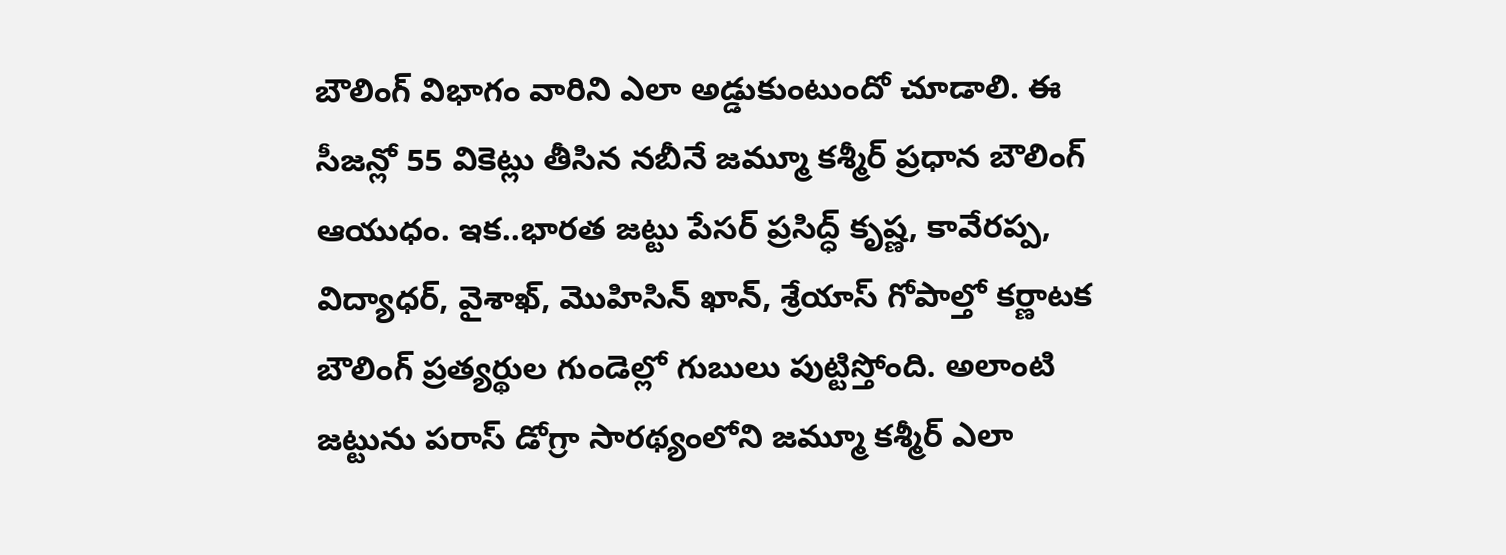బౌలింగ్ విభాగం వారిని ఎలా అడ్డుకుంటుందో చూడాలి. ఈ సీజన్లో 55 వికెట్లు తీసిన నబీనే జమ్మూ కశ్మీర్ ప్రధాన బౌలింగ్ ఆయుధం. ఇక..భారత జట్టు పేసర్ ప్రసిద్ధ్ కృష్ణ, కావేరప్ప, విద్యాధర్, వైశాఖ్, మొహిసిన్ ఖాన్, శ్రేయాస్ గోపాల్తో కర్ణాటక బౌలింగ్ ప్రత్యర్థుల గుండెల్లో గుబులు పుట్టిస్తోంది. అలాంటి జట్టును పరాస్ డోగ్రా సారథ్యంలోని జమ్మూ కశ్మీర్ ఎలా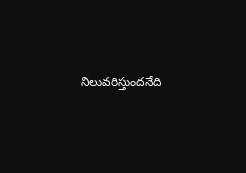నిలువరిస్తుందనేది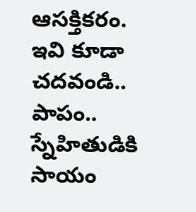ఆసక్తికరం.
ఇవి కూడా చదవండి..
పాపం.. స్నేహితుడికి సాయం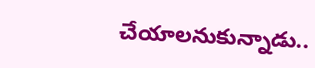చేయాలనుకున్నాడు..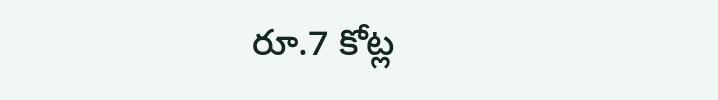రూ.7 కోట్ల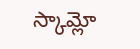స్కామ్లో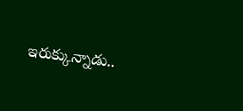ఇరుక్కున్నాడు..